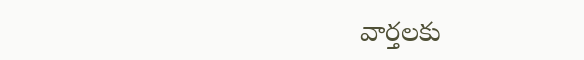వార్తలకు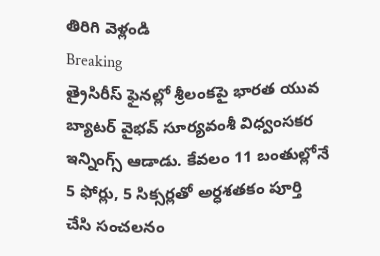తిరిగి వెళ్లండి
Breaking
త్రైసిరీస్ ఫైనల్లో శ్రీలంకపై భారత యువ బ్యాటర్ వైభవ్ సూర్యవంశీ విధ్వంసకర ఇన్నింగ్స్ ఆడాడు. కేవలం 11 బంతుల్లోనే 5 ఫోర్లు, 5 సిక్సర్లతో అర్ధశతకం పూర్తి చేసి సంచలనం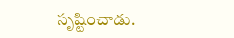సృష్టించాడు.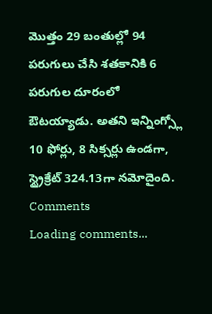మొత్తం 29 బంతుల్లో 94 పరుగులు చేసి శతకానికి 6 పరుగుల దూరంలో ఔటయ్యాడు. అతని ఇన్నింగ్స్లో 10 ఫోర్లు, 8 సిక్సర్లు ఉండగా, స్ట్రైక్రేట్ 324.13గా నమోదైంది.
Comments
Loading comments...